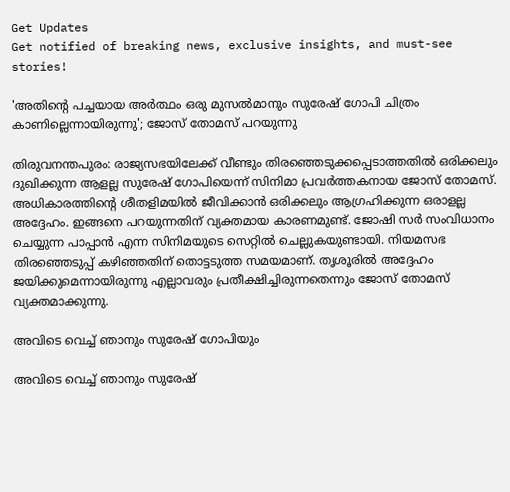Get Updates
Get notified of breaking news, exclusive insights, and must-see stories!

'അതിന്റെ പച്ചയായ അർത്ഥം ഒരു മുസല്‍മാനും സുരേഷ് ഗോപി ചിത്രം കാണില്ലെന്നായിരുന്നു'; ജോസ് തോമസ് പറയുന്നു

തിരുവനന്തപുരം: രാജ്യസഭയിലേക്ക് വീണ്ടും തിരഞ്ഞെടുക്കപ്പെടാത്തതില്‍ ഒരിക്കലും ദുഖിക്കുന്ന ആളല്ല സുരേഷ് ഗോപിയെന്ന് സിനിമാ പ്രവർത്തകനായ ജോസ് തോമസ്. അധികാരത്തിന്റെ ശീതളിമയില്‍ ജീവിക്കാന്‍ ഒരിക്കലും ആഗ്രഹിക്കുന്ന ഒരാളല്ല അദ്ദേഹം. ഇങ്ങനെ പറയുന്നതിന് വ്യക്തമായ കാരണമുണ്ട്. ജോഷി സർ സംവിധാനം ചെയ്യുന്ന പാപ്പാന്‍ എന്ന സിനിമയുടെ സെറ്റില്‍ ചെല്ലുകയുണ്ടായി. നിയമസഭ തിരഞ്ഞെടുപ്പ് കഴിഞ്ഞതിന് തൊട്ടടുത്ത സമയമാണ്. തൃശൂരില്‍ അദ്ദേഹം ജയിക്കുമെന്നായിരുന്നു എല്ലാവരും പ്രതീക്ഷിച്ചിരുന്നതെന്നും ജോസ് തോമസ് വ്യക്തമാക്കുന്നു.

അവിടെ വെച്ച് ഞാനും സുരേഷ് ഗോപിയും

അവിടെ വെച്ച് ഞാനും സുരേഷ്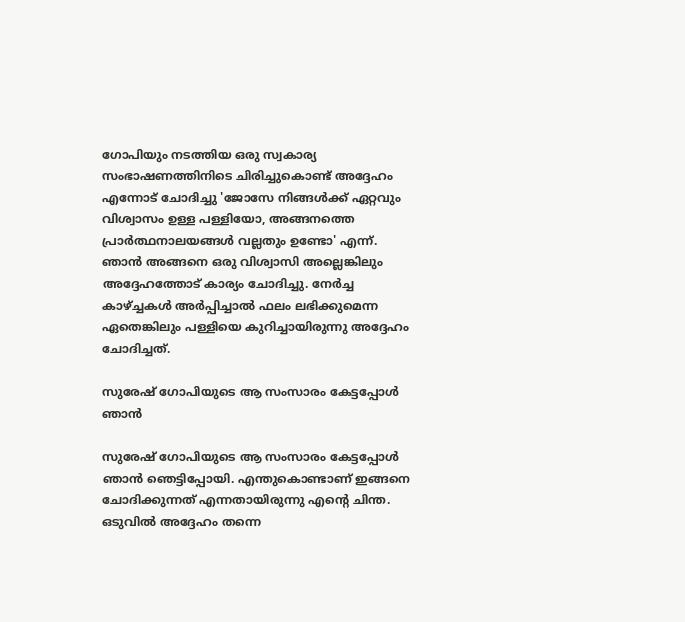ഗോപിയും നടത്തിയ ഒരു സ്വകാര്യ സംഭാഷണത്തിനിടെ ചിരിച്ചുകൊണ്ട് അദ്ദേഹം എന്നോട് ചോദിച്ചു 'ജോസേ നിങ്ങള്‍ക്ക് ഏറ്റവും വിശ്വാസം ഉള്ള പള്ളിയോ, അങ്ങനത്തെ പ്രാർത്ഥനാലയങ്ങള്‍ വല്ലതും ഉണ്ടോ' എന്ന്. ഞാന്‍ അങ്ങനെ ഒരു വിശ്വാസി അല്ലെങ്കിലും അദ്ദേഹത്തോട് കാര്യം ചോദിച്ചു. നേർച്ച കാഴ്ച്ചകള്‍ അർപ്പിച്ചാല്‍ ഫലം ലഭിക്കുമെന്ന ഏതെങ്കിലും പള്ളിയെ കുറിച്ചായിരുന്നു അദ്ദേഹം ചോദിച്ചത്.

സുരേഷ് ഗോപിയുടെ ആ സംസാരം കേട്ടപ്പോള്‍ ഞാന്‍

സുരേഷ് ഗോപിയുടെ ആ സംസാരം കേട്ടപ്പോള്‍ ഞാന്‍ ഞെട്ടിപ്പോയി. എന്തുകൊണ്ടാണ് ഇങ്ങനെ ചോദിക്കുന്നത് എന്നതായിരുന്നു എന്റെ ചിന്ത. ഒടുവില്‍ അദ്ദേഹം തന്നെ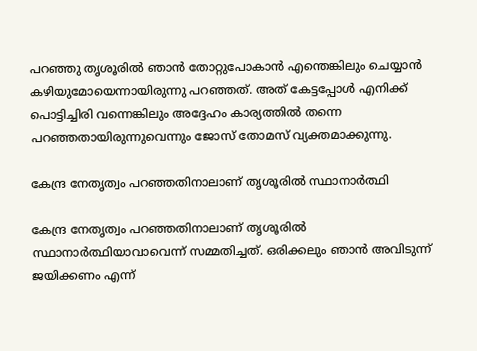പറഞ്ഞു തൃശൂരില്‍ ഞാന്‍ തോറ്റുപോകാന്‍ എന്തെങ്കിലും ചെയ്യാന്‍ കഴിയുമോയെന്നായിരുന്നു പറഞ്ഞത്. അത് കേട്ടപ്പോള്‍ എനിക്ക് പൊട്ടിച്ചിരി വന്നെങ്കിലും അദ്ദേഹം കാര്യത്തില്‍ തന്നെ പറഞ്ഞതായിരുന്നുവെന്നും ജോസ് തോമസ് വ്യക്തമാക്കുന്നു.

കേന്ദ്ര നേതൃത്വം പറഞ്ഞതിനാലാണ് തൃശൂരില്‍ സ്ഥാനാർത്ഥി

കേന്ദ്ര നേതൃത്വം പറഞ്ഞതിനാലാണ് തൃശൂരില്‍ സ്ഥാനാർത്ഥിയാവാവെന്ന് സമ്മതിച്ചത്. ഒരിക്കലും ഞാന്‍ അവിടുന്ന് ജയിക്കണം എന്ന്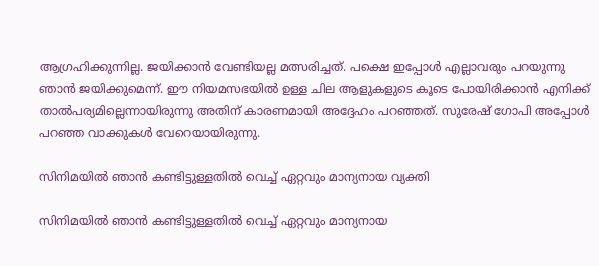ആഗ്രഹിക്കുന്നില്ല. ജയിക്കാന്‍ വേണ്ടിയല്ല മത്സരിച്ചത്. പക്ഷെ ഇപ്പോള്‍ എല്ലാവരും പറയുന്നു ഞാന്‍ ജയിക്കുമെന്ന്. ഈ നിയമസഭയില്‍ ഉള്ള ചില ആളുകളുടെ കൂടെ പോയിരിക്കാന്‍ എനിക്ക് താല്‍പര്യമില്ലെന്നായിരുന്നു അതിന് കാരണമായി അദ്ദേഹം പറഞ്ഞത്. സുരേഷ് ഗോപി അപ്പോള്‍ പറഞ്ഞ വാക്കുകള്‍ വേറെയായിരുന്നു.

സിനിമയില്‍ ഞാന്‍ കണ്ടിട്ടുള്ളതില്‍ വെച്ച് ഏറ്റവും മാന്യനായ വ്യക്തി

സിനിമയില്‍ ഞാന്‍ കണ്ടിട്ടുള്ളതില്‍ വെച്ച് ഏറ്റവും മാന്യനായ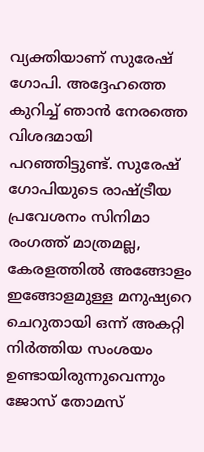വ്യക്തിയാണ് സുരേഷ് ഗോപി. അദ്ദേഹത്തെ കുറിച്ച് ഞാന്‍ നേരത്തെ വിശദമായി പറഞ്ഞിട്ടുണ്ട്. സുരേഷ് ഗോപിയുടെ രാഷ്ട്രീയ പ്രവേശനം സിനിമാ രംഗത്ത് മാത്രമല്ല, കേരളത്തില്‍ അങ്ങോളം ഇങ്ങോളമുള്ള മനുഷ്യറെ ചെറുതായി ഒന്ന് അകറ്റി നിർത്തിയ സംശയം ഉണ്ടായിരുന്നുവെന്നും ജോസ് തോമസ്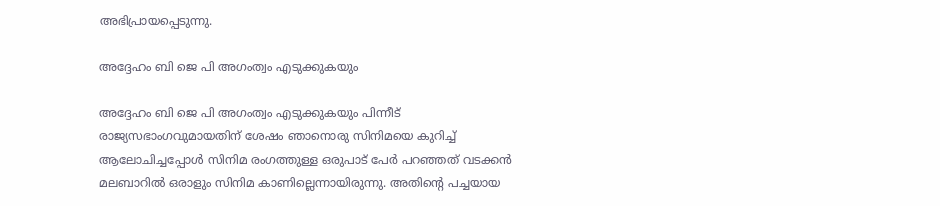അഭിപ്രായപ്പെടുന്നു.

അദ്ദേഹം ബി ജെ പി അഗംത്വം എടുക്കുകയും

അദ്ദേഹം ബി ജെ പി അഗംത്വം എടുക്കുകയും പിന്നീട് രാജ്യസഭാംഗവുമായതിന് ശേഷം ഞാനൊരു സിനിമയെ കുറിച്ച് ആലോചിച്ചപ്പോള്‍ സിനിമ രംഗത്തുള്ള ഒരുപാട് പേർ പറഞ്ഞത് വടക്കന്‍ മലബാറില്‍ ഒരാളും സിനിമ കാണില്ലെന്നായിരുന്നു. അതിന്റെ പച്ചയായ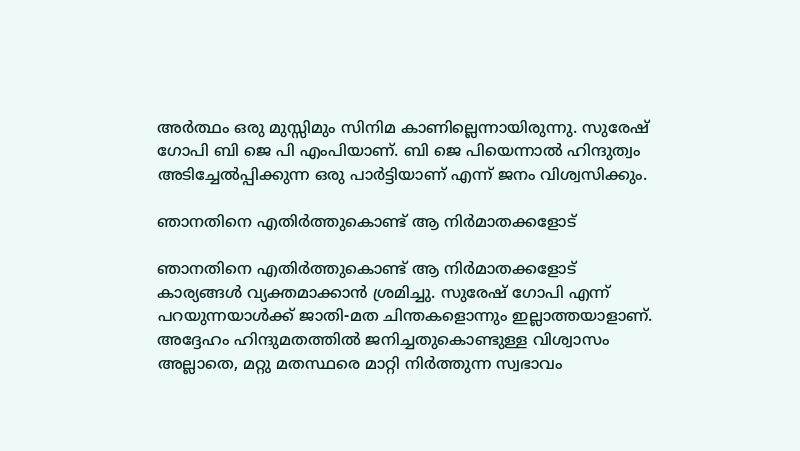അർത്ഥം ഒരു മുസ്സിമും സിനിമ കാണില്ലെന്നായിരുന്നു. സുരേഷ് ഗോപി ബി ജെ പി എംപിയാണ്. ബി ജെ പിയെന്നാല്‍ ഹിന്ദുത്വം അടിച്ചേല്‍പ്പിക്കുന്ന ഒരു പാർട്ടിയാണ് എന്ന് ജനം വിശ്വസിക്കും.

ഞാനതിനെ എതിർത്തുകൊണ്ട് ആ നിർമാതക്കളോട്

ഞാനതിനെ എതിർത്തുകൊണ്ട് ആ നിർമാതക്കളോട് കാര്യങ്ങള്‍ വ്യക്തമാക്കാന്‍ ശ്രമിച്ചു. സുരേഷ് ഗോപി എന്ന് പറയുന്നയാള്‍ക്ക് ജാതി-മത ചിന്തകളൊന്നും ഇല്ലാത്തയാളാണ്. അദ്ദേഹം ഹിന്ദുമതത്തില്‍ ജനിച്ചതുകൊണ്ടുള്ള വിശ്വാസം അല്ലാതെ, മറ്റു മതസ്ഥരെ മാറ്റി നിർത്തുന്ന സ്വഭാവം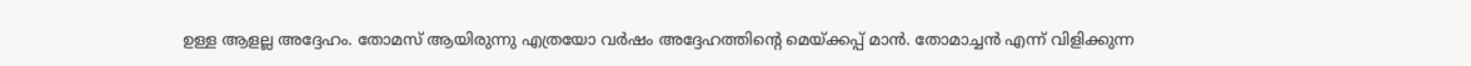ഉള്ള ആളല്ല അദ്ദേഹം. തോമസ് ആയിരുന്നു എത്രയോ വർഷം അദ്ദേഹത്തിന്റെ മെയ്ക്കപ്പ് മാന്‍. തോമാച്ചന്‍ എന്ന് വിളിക്കുന്ന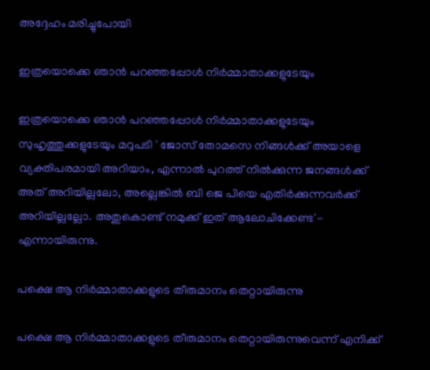അദ്ദേഹം മരിച്ചുപോയി

ഇത്രയൊക്കെ ഞാന്‍ പറഞ്ഞപ്പോള്‍ നിർമ്മാതാക്കളുടേയും

ഇത്രയൊക്കെ ഞാന്‍ പറഞ്ഞപ്പോള്‍ നിർമ്മാതാക്കളുടേയും സുഹൃത്തുക്കളുടേയും മറുപടി ' ജോസ് തോമസെ നിങ്ങള്‍ക്ക് അയാളെ വ്യക്തിപരമായി അറിയാം, എന്നാല്‍ പുറത്ത് നില്‍ക്കുന്ന ജനങ്ങള്‍ക്ക് അത് അറിയില്ലലോ, അല്ലെങ്കില്‍ ബി ജെ പിയെ എതിർക്കുന്നവർക്ക് അറിയില്ലല്ലോ. അതുകൊണ്ട് നമുക്ക് ഇത് ആലോചിക്കേണ്ട'- എന്നായിരുന്നു.

പക്ഷെ ആ നിർമ്മാതാക്കളുടെ തീരുമാനം തെറ്റായിരുന്നു

പക്ഷെ ആ നിർമ്മാതാക്കളുടെ തീരുമാനം തെറ്റായിരുന്നുവെന്ന് എനിക്ക്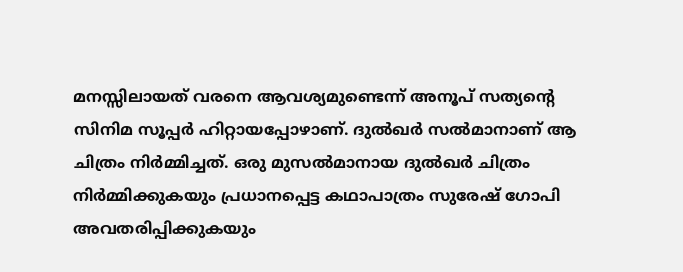മനസ്സിലായത് വരനെ ആവശ്യമുണ്ടെന്ന് അനൂപ് സത്യന്റെ സിനിമ സൂപ്പർ ഹിറ്റായപ്പോഴാണ്. ദുല്‍ഖർ സല്‍മാനാണ് ആ ചിത്രം നിർമ്മിച്ചത്. ഒരു മുസല്‍മാനായ ദുല്‍ഖർ ചിത്രം നിർമ്മിക്കുകയും പ്രധാനപ്പെട്ട കഥാപാത്രം സുരേഷ് ഗോപി അവതരിപ്പിക്കുകയും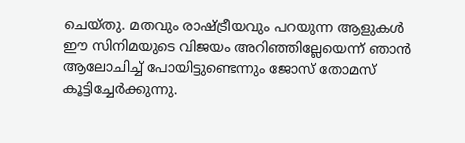ചെയ്തു. മതവും രാഷ്ട്രീയവും പറയുന്ന ആളുകള്‍ ഈ സിനിമയുടെ വിജയം അറിഞ്ഞില്ലേയെന്ന് ഞാന്‍ ആലോചിച്ച് പോയിട്ടുണ്ടെന്നും ജോസ് തോമസ് കൂട്ടിച്ചേർക്കുന്നു.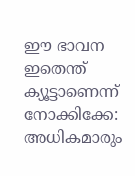ഈ ഭാവന ഇതെന്ത് ക്യൂട്ടാണെന്ന് നോക്കിക്കേ: അധികമാരും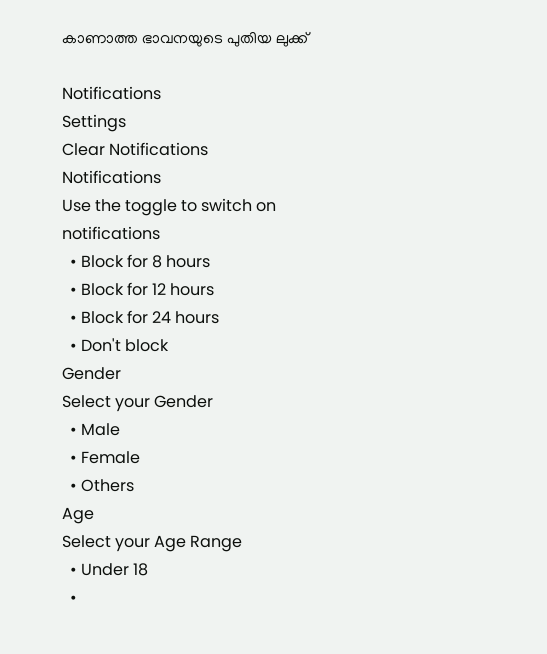കാണാത്ത ഭാവനയുടെ പുതിയ ലുക്ക്

Notifications
Settings
Clear Notifications
Notifications
Use the toggle to switch on notifications
  • Block for 8 hours
  • Block for 12 hours
  • Block for 24 hours
  • Don't block
Gender
Select your Gender
  • Male
  • Female
  • Others
Age
Select your Age Range
  • Under 18
  •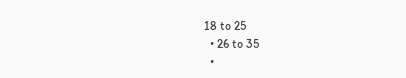18 to 25
  • 26 to 35
  •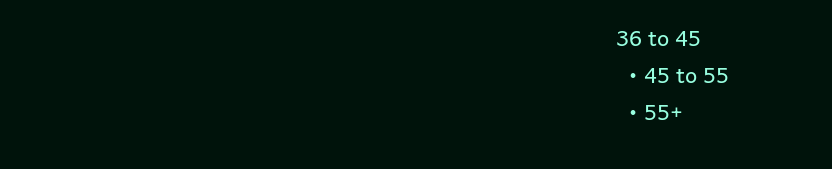36 to 45
  • 45 to 55
  • 55+